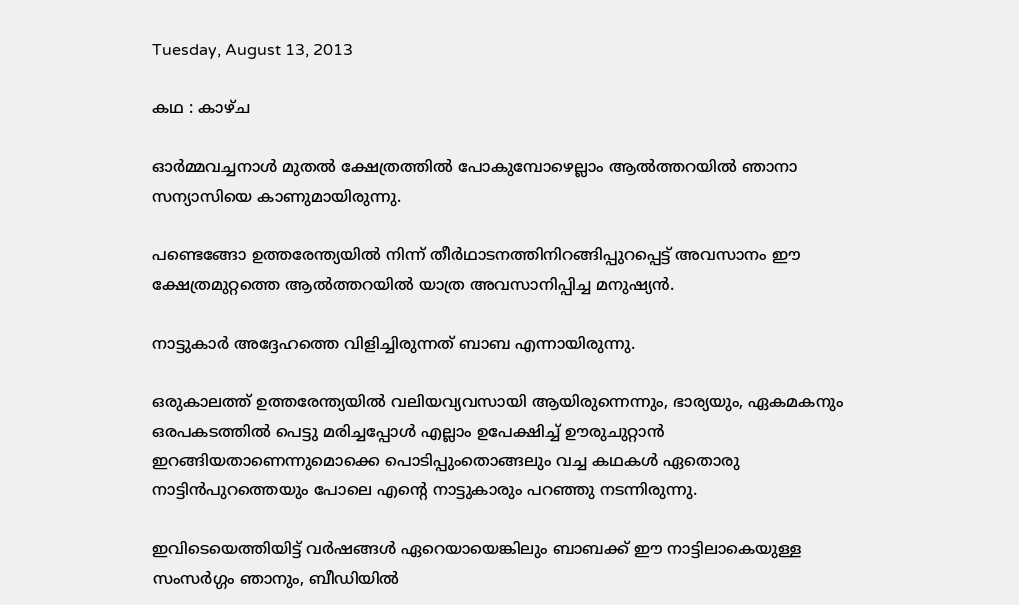Tuesday, August 13, 2013

കഥ : കാഴ്ച

ഓര്‍മ്മവച്ചനാള്‍ മുതല്‍ ക്ഷേത്രത്തില്‍ പോകുമ്പോഴെല്ലാം ആല്‍ത്തറയില്‍ ഞാനാ സന്യാസിയെ കാണുമായിരുന്നു.

പണ്ടെങ്ങോ ഉത്തരേന്ത്യയില്‍ നിന്ന് തീര്‍ഥാടനത്തിനിറങ്ങിപ്പുറപ്പെട്ട് അവസാനം ഈ ക്ഷേത്രമുറ്റത്തെ ആല്‍ത്തറയില്‍ യാത്ര അവസാനിപ്പിച്ച മനുഷ്യന്‍.

നാട്ടുകാര്‍ അദ്ദേഹത്തെ വിളിച്ചിരുന്നത് ബാബ എന്നായിരുന്നു.

ഒരുകാലത്ത് ഉത്തരേന്ത്യയില്‍ വലിയവ്യവസായി ആയിരുന്നെന്നും, ഭാര്യയും, ഏകമകനും ഒരപകടത്തില്‍ പെട്ടു മരിച്ചപ്പോള്‍ എല്ലാം ഉപേക്ഷിച്ച് ഊരുചുറ്റാന്‍ ഇറങ്ങിയതാണെന്നുമൊക്കെ പൊടിപ്പുംതൊങ്ങലും വച്ച കഥകള്‍ ഏതൊരു നാട്ടിന്‍പുറത്തെയും പോലെ എന്‍റെ നാട്ടുകാരും പറഞ്ഞു നടന്നിരുന്നു.

ഇവിടെയെത്തിയിട്ട് വര്‍ഷങ്ങള്‍ ഏറെയായെങ്കിലും ബാബക്ക് ഈ നാട്ടിലാകെയുള്ള സംസര്‍ഗ്ഗം ഞാനും, ബീഡിയില്‍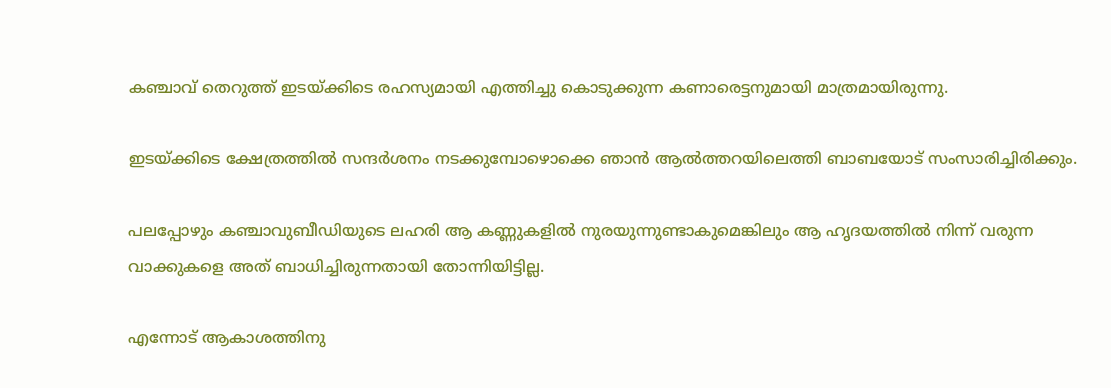കഞ്ചാവ് തെറുത്ത് ഇടയ്ക്കിടെ രഹസ്യമായി എത്തിച്ചു കൊടുക്കുന്ന കണാരെട്ടനുമായി മാത്രമായിരുന്നു.

ഇടയ്ക്കിടെ ക്ഷേത്രത്തില്‍ സന്ദര്‍ശനം നടക്കുമ്പോഴൊക്കെ ഞാന്‍ ആല്‍ത്തറയിലെത്തി ബാബയോട് സംസാരിച്ചിരിക്കും.

പലപ്പോഴും കഞ്ചാവുബീഡിയുടെ ലഹരി ആ കണ്ണുകളില്‍ നുരയുന്നുണ്ടാകുമെങ്കിലും ആ ഹൃദയത്തില്‍ നിന്ന് വരുന്ന വാക്കുകളെ അത് ബാധിച്ചിരുന്നതായി തോന്നിയിട്ടില്ല.

എന്നോട് ആകാശത്തിനു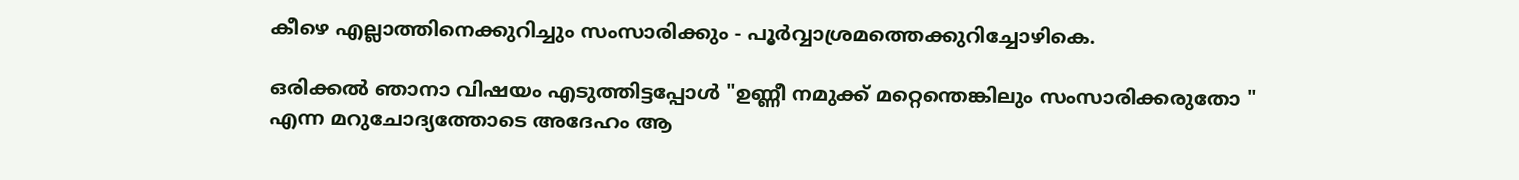കീഴെ എല്ലാത്തിനെക്കുറിച്ചും സംസാരിക്കും - പൂര്‍വ്വാശ്രമത്തെക്കുറിച്ചോഴികെ.

ഒരിക്കല്‍ ഞാനാ വിഷയം എടുത്തിട്ടപ്പോള്‍ "ഉണ്ണീ നമുക്ക് മറ്റെന്തെങ്കിലും സംസാരിക്കരുതോ " എന്ന മറുചോദ്യത്തോടെ അദേഹം ആ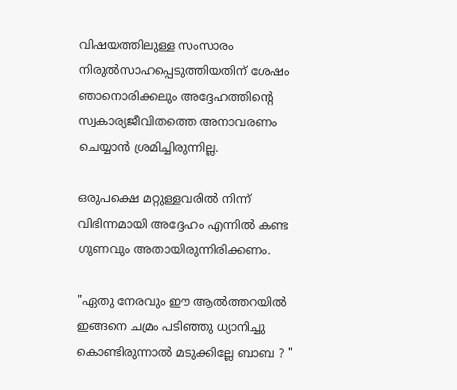വിഷയത്തിലുള്ള സംസാരം നിരുല്‍സാഹപ്പെടുത്തിയതിന് ശേഷം ഞാനൊരിക്കലും അദ്ദേഹത്തിന്‍റെ സ്വകാര്യജീവിതത്തെ അനാവരണം ചെയ്യാന്‍ ശ്രമിച്ചിരുന്നില്ല.

ഒരുപക്ഷെ മറ്റുള്ളവരില്‍ നിന്ന് വിഭിന്നമായി അദ്ദേഹം എന്നില്‍ കണ്ട ഗുണവും അതായിരുന്നിരിക്കണം.

"ഏതു നേരവും ഈ ആല്‍ത്തറയില്‍ ഇങ്ങനെ ചമ്രം പടിഞ്ഞു ധ്യാനിച്ചു കൊണ്ടിരുന്നാല്‍ മടുക്കില്ലേ ബാബ ? "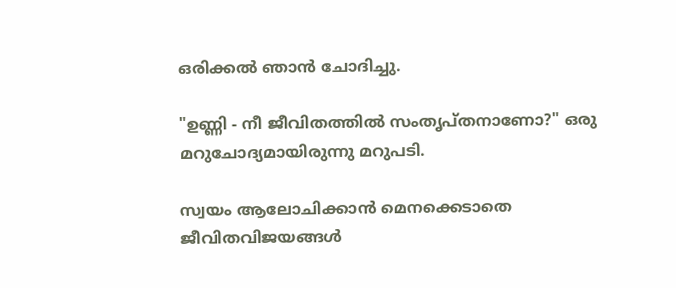ഒരിക്കല്‍ ഞാന്‍ ചോദിച്ചു.

"ഉണ്ണി - നീ ജീവിതത്തില്‍ സംതൃപ്തനാണോ?" ഒരു മറുചോദ്യമായിരുന്നു മറുപടി.

സ്വയം ആലോചിക്കാന്‍ മെനക്കെടാതെ ജീവിതവിജയങ്ങള്‍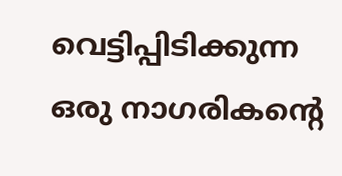വെട്ടിപ്പിടിക്കുന്ന ഒരു നാഗരികന്‍റെ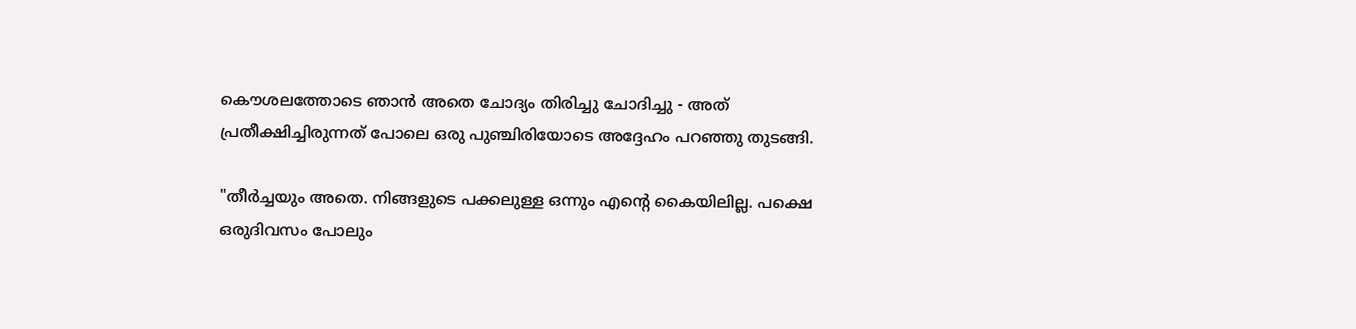കൌശലത്തോടെ ഞാന്‍ അതെ ചോദ്യം തിരിച്ചു ചോദിച്ചു - അത് പ്രതീക്ഷിച്ചിരുന്നത് പോലെ ഒരു പുഞ്ചിരിയോടെ അദ്ദേഹം പറഞ്ഞു തുടങ്ങി.

"തീര്‍ച്ചയും അതെ. നിങ്ങളുടെ പക്കലുള്ള ഒന്നും എന്‍റെ കൈയിലില്ല. പക്ഷെ ഒരുദിവസം പോലും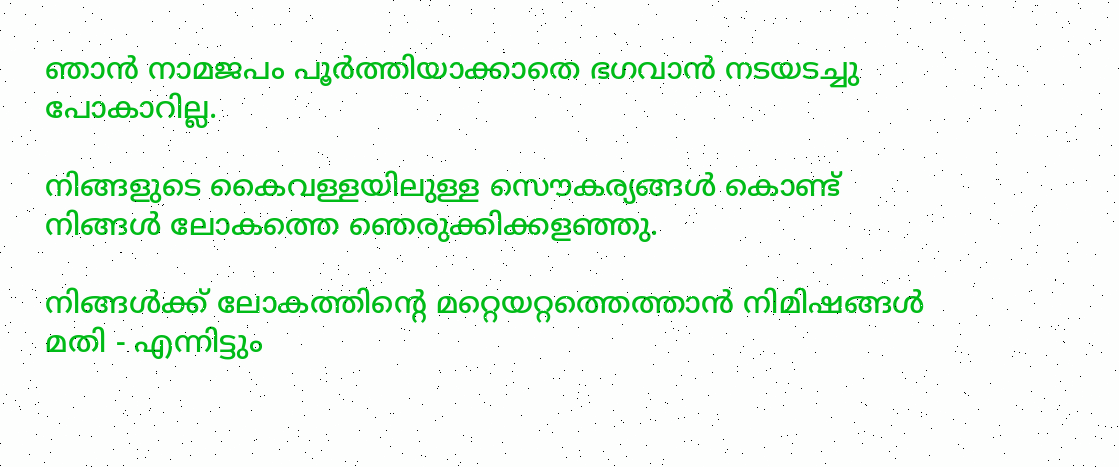ഞാന്‍ നാമജപം പൂര്‍ത്തിയാക്കാതെ ഭഗവാന്‍ നടയടച്ചു പോകാറില്ല.

നിങ്ങളുടെ കൈവള്ളയിലുള്ള സൌകര്യങ്ങള്‍ കൊണ്ട് നിങ്ങള്‍ ലോകത്തെ ഞെരുക്കിക്കളഞ്ഞു.

നിങ്ങള്‍ക്ക് ലോകത്തിന്‍റെ മറ്റെയറ്റത്തെത്താന്‍ നിമിഷങ്ങള്‍ മതി - എന്നിട്ടും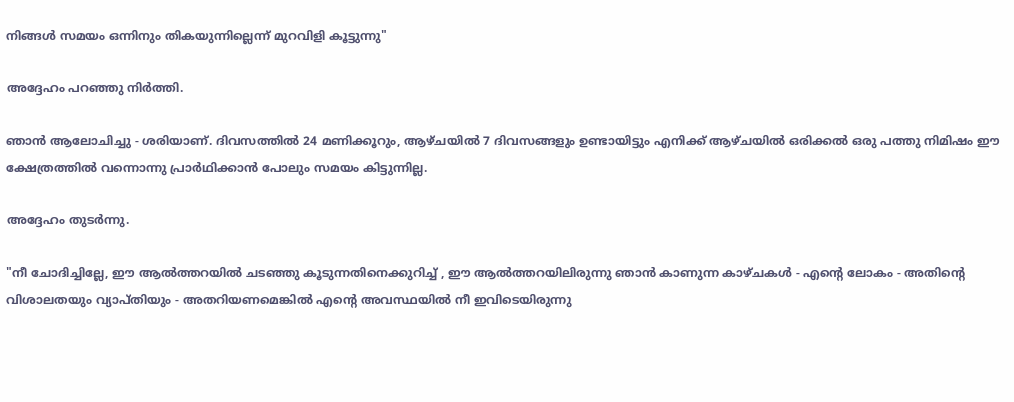നിങ്ങള്‍ സമയം ഒന്നിനും തികയുന്നില്ലെന്ന് മുറവിളി കൂട്ടുന്നു"

അദ്ദേഹം പറഞ്ഞു നിര്‍ത്തി.

ഞാന്‍ ആലോചിച്ചു - ശരിയാണ്. ദിവസത്തില്‍ 24 മണിക്കൂറും, ആഴ്ചയില്‍ 7 ദിവസങ്ങളും ഉണ്ടായിട്ടും എനിക്ക് ആഴ്ചയില്‍ ഒരിക്കല്‍ ഒരു പത്തു നിമിഷം ഈ ക്ഷേത്രത്തില്‍ വന്നൊന്നു പ്രാര്‍ഥിക്കാന്‍ പോലും സമയം കിട്ടുന്നില്ല.

അദ്ദേഹം തുടര്‍ന്നു.

"നീ ചോദിച്ചില്ലേ, ഈ ആല്‍ത്തറയില്‍ ചടഞ്ഞു കൂടുന്നതിനെക്കുറിച്ച് , ഈ ആല്‍ത്തറയിലിരുന്നു ഞാന്‍ കാണുന്ന കാഴ്ചകള്‍ - എന്‍റെ ലോകം - അതിന്‍റെ വിശാലതയും വ്യാപ്തിയും - അതറിയണമെങ്കില്‍ എന്‍റെ അവസ്ഥയില്‍ നീ ഇവിടെയിരുന്നു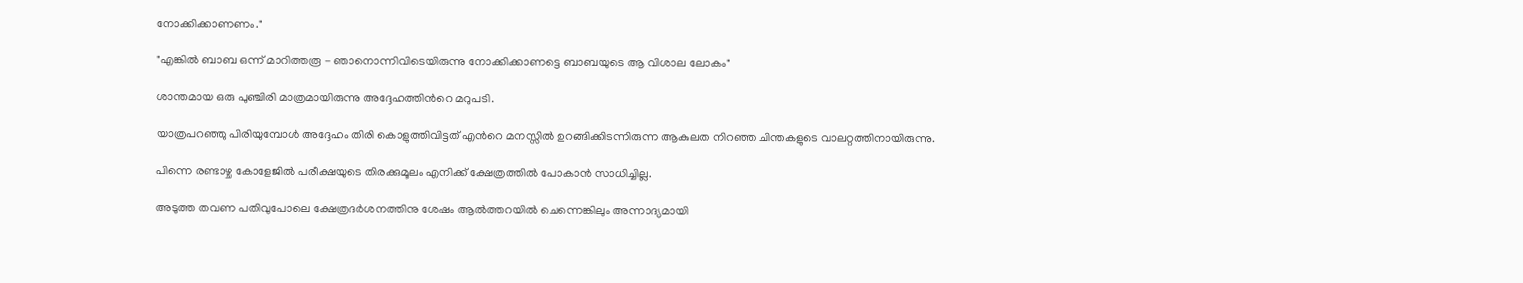നോക്കിക്കാണണം."

"എങ്കില്‍ ബാബ ഒന്ന് മാറിത്തരൂ - ഞാനൊന്നിവിടെയിരുന്നു നോക്കിക്കാണട്ടെ ബാബയുടെ ആ വിശാല ലോകം"

ശാന്തമായ ഒരു പുഞ്ചിരി മാത്രമായിരുന്നു അദ്ദേഹത്തിന്‍റെ മറുപടി.

യാത്രപറഞ്ഞു പിരിയുമ്പോള്‍ അദ്ദേഹം തിരി കൊളുത്തിവിട്ടത് എന്‍റെ മനസ്സില്‍ ഉറങ്ങിക്കിടന്നിരുന്ന ആകുലത നിറഞ്ഞ ചിന്തകളുടെ വാലറ്റത്തിനായിരുന്നു.

പിന്നെ രണ്ടാഴ്ച കോളേജില്‍ പരീക്ഷയുടെ തിരക്കുമൂലം എനിക്ക് ക്ഷേത്രത്തില്‍ പോകാന്‍ സാധിച്ചില്ല.

അടുത്ത തവണ പതിവുപോലെ ക്ഷേത്രദര്‍ശനത്തിനു ശേഷം ആല്‍ത്തറയില്‍ ചെന്നെങ്കിലും അന്നാദ്യമായി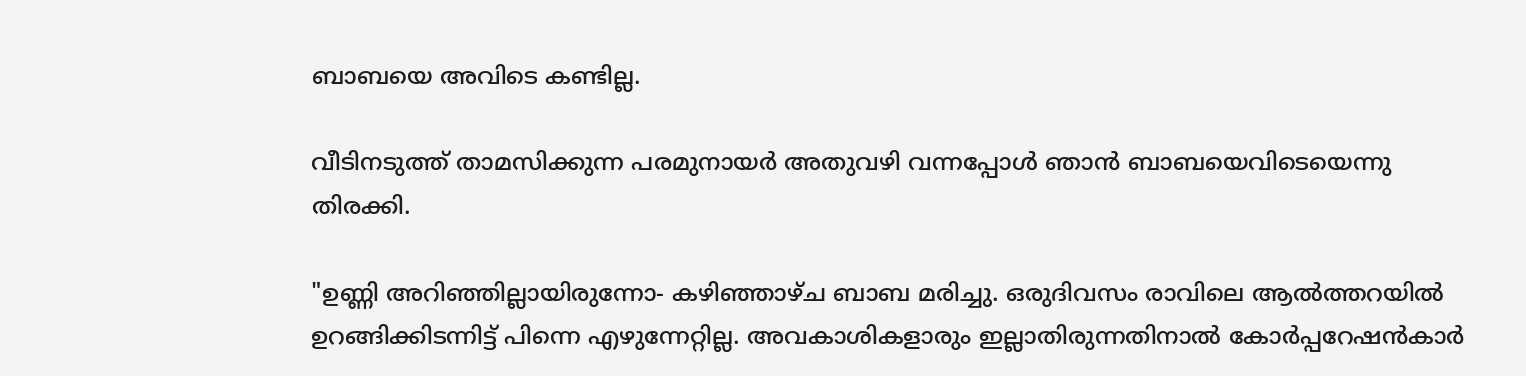ബാബയെ അവിടെ കണ്ടില്ല.

വീടിനടുത്ത് താമസിക്കുന്ന പരമുനായര്‍ അതുവഴി വന്നപ്പോള്‍ ഞാന്‍ ബാബയെവിടെയെന്നു തിരക്കി.

"ഉണ്ണി അറിഞ്ഞില്ലായിരുന്നോ- കഴിഞ്ഞാഴ്ച ബാബ മരിച്ചു. ഒരുദിവസം രാവിലെ ആല്‍ത്തറയില്‍ ഉറങ്ങിക്കിടന്നിട്ട് പിന്നെ എഴുന്നേറ്റില്ല. അവകാശികളാരും ഇല്ലാതിരുന്നതിനാല്‍ കോര്‍പ്പറേഷന്‍കാര്‍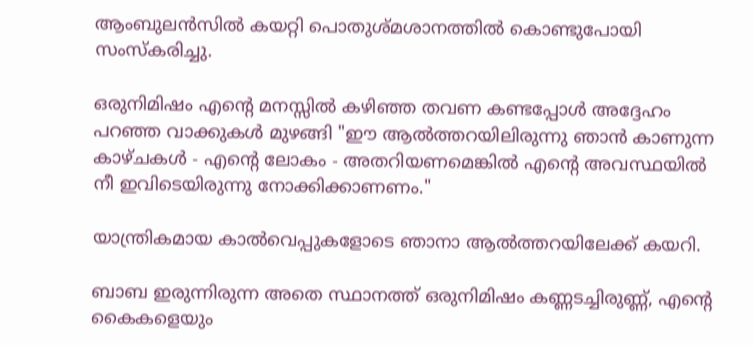ആംബുലന്‍സില്‍ കയറ്റി പൊതുശ്മശാനത്തില്‍ കൊണ്ടുപോയി സംസ്കരിച്ചു.

ഒരുനിമിഷം എന്‍റെ മനസ്സില്‍ കഴിഞ്ഞ തവണ കണ്ടപ്പോള്‍ അദ്ദേഹം പറഞ്ഞ വാക്കുകള്‍ മുഴങ്ങി "ഈ ആല്‍ത്തറയിലിരുന്നു ഞാന്‍ കാണുന്ന കാഴ്ചകള്‍ - എന്‍റെ ലോകം - അതറിയണമെങ്കില്‍ എന്‍റെ അവസ്ഥയില്‍ നീ ഇവിടെയിരുന്നു നോക്കിക്കാണണം."

യാന്ത്രികമായ കാല്‍വെപ്പുകളോടെ ഞാനാ ആല്‍ത്തറയിലേക്ക് കയറി.

ബാബ ഇരുന്നിരുന്ന അതെ സ്ഥാനത്ത് ഒരുനിമിഷം കണ്ണടച്ചിരുണ്ണ്‍, എന്‍റെ കൈകളെയും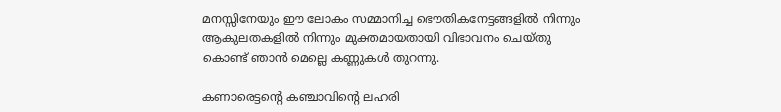മനസ്സിനേയും ഈ ലോകം സമ്മാനിച്ച ഭൌതികനേട്ടങ്ങളില്‍ നിന്നും ആകുലതകളില്‍ നിന്നും മുക്തമായതായി വിഭാവനം ചെയ്തു കൊണ്ട് ഞാന്‍ മെല്ലെ കണ്ണുകള്‍ തുറന്നു.

കണാരെട്ടന്‍റെ കഞ്ചാവിന്‍റെ ലഹരി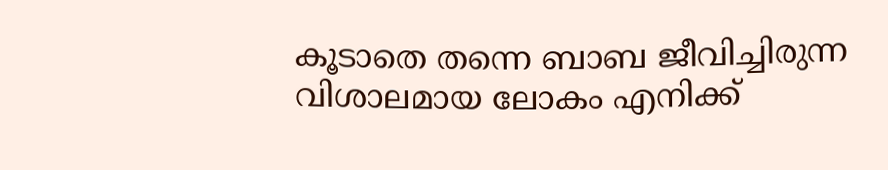കൂടാതെ തന്നെ ബാബ ജീവിച്ചിരുന്ന വിശാലമായ ലോകം എനിക്ക്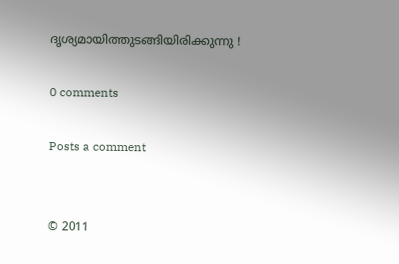ദൃശ്യമായിത്തുടങ്ങിയിരിക്കുന്നു !

0 comments

Posts a comment


© 2011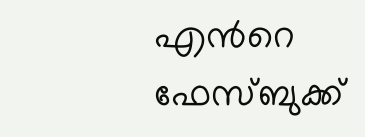എന്‍റെ ഫേസ്ബുക്ക്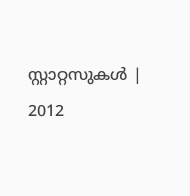സ്റ്റാറ്റസുകള്‍ | 2012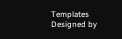Templates
Designed by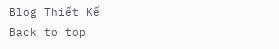Blog Thiết Kế
Back to top